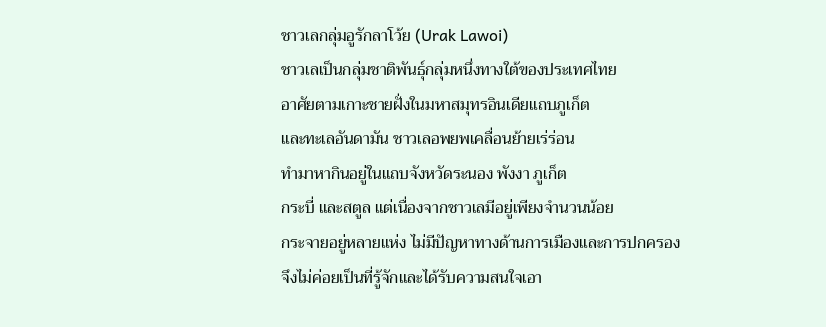ชาวเลกลุ่มอูรักลาโว้ย (Urak Lawoi)
ชาวเลเป็นกลุ่มชาติพันธุ์กลุ่มหนึ่งทางใต้ของประเทศไทย
อาศัยตามเกาะชายฝั่งในมหาสมุทรอินเดียแถบภูเก็ต
และทะเลอันดามัน ชาวเลอพยพเคลื่อนย้ายเร่ร่อน
ทำมาหากินอยู่ในแถบจังหวัดระนอง พังงา ภูเก็ต
กระบี่ และสตูล แต่เนื่องจากชาวเลมีอยู่เพียงจำนวนน้อย
กระจายอยู่หลายแห่ง ไม่มีปัญหาทางด้านการเมืองและการปกครอง
จึงไม่ค่อยเป็นที่รู้จักและได้รับความสนใจเอา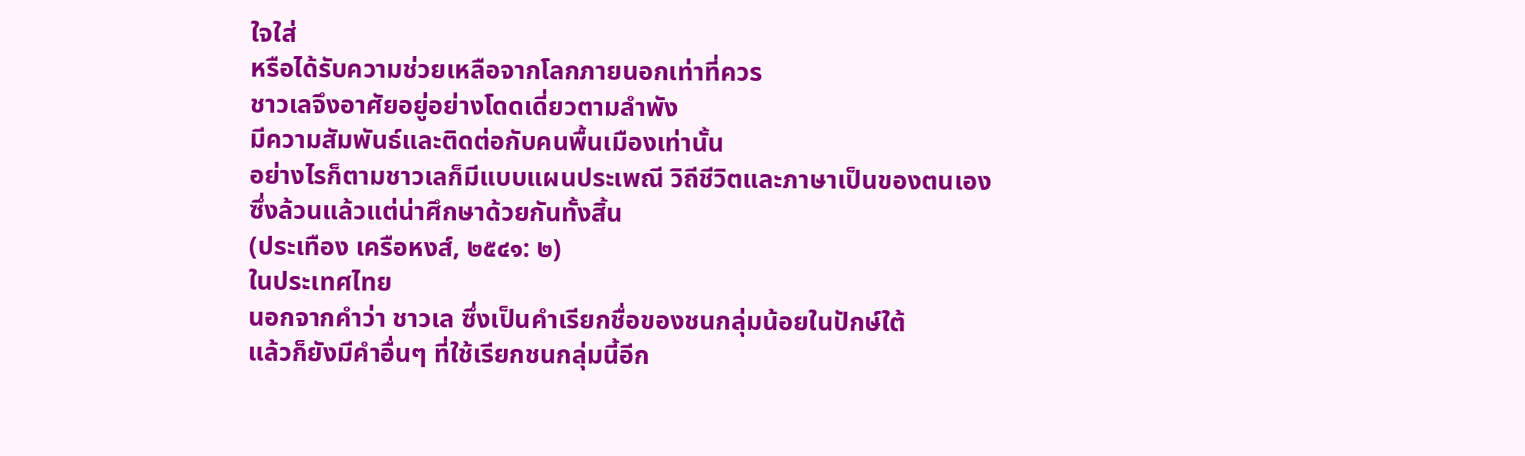ใจใส่
หรือได้รับความช่วยเหลือจากโลกภายนอกเท่าที่ควร
ชาวเลจึงอาศัยอยู่อย่างโดดเดี่ยวตามลำพัง
มีความสัมพันธ์และติดต่อกับคนพื้นเมืองเท่านั้น
อย่างไรก็ตามชาวเลก็มีแบบแผนประเพณี วิถีชีวิตและภาษาเป็นของตนเอง
ซึ่งล้วนแล้วแต่น่าศึกษาด้วยกันทั้งสิ้น
(ประเทือง เครือหงส์, ๒๕๔๑: ๒)
ในประเทศไทย
นอกจากคำว่า ชาวเล ซึ่งเป็นคำเรียกชื่อของชนกลุ่มน้อยในปักษ์ใต้
แล้วก็ยังมีคำอื่นๆ ที่ใช้เรียกชนกลุ่มนี้อีก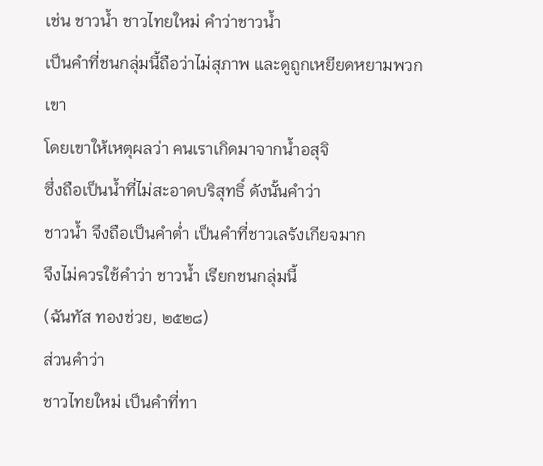เช่น ชาวน้ำ ชาวไทยใหม่ คำว่าชาวน้ำ
เป็นคำที่ชนกลุ่มนี้ถือว่าไม่สุภาพ และดูถูกเหยียดหยามพวกเขา
โดยเขาให้เหตุผลว่า คนเราเกิดมาจากน้ำอสุจิ
ซึ่งถือเป็นน้ำที่ไม่สะอาดบริสุทธิ์ ดังนั้นคำว่า
ชาวน้ำ จึงถือเป็นคำต่ำ เป็นคำที่ชาวเลรังเกียจมาก
จึงไม่ควรใช้คำว่า ชาวน้ำ เรียกชนกลุ่มนี้
(ฉันทัส ทองช่วย, ๒๕๒๘)
ส่วนคำว่า
ชาวไทยใหม่ เป็นคำที่ทา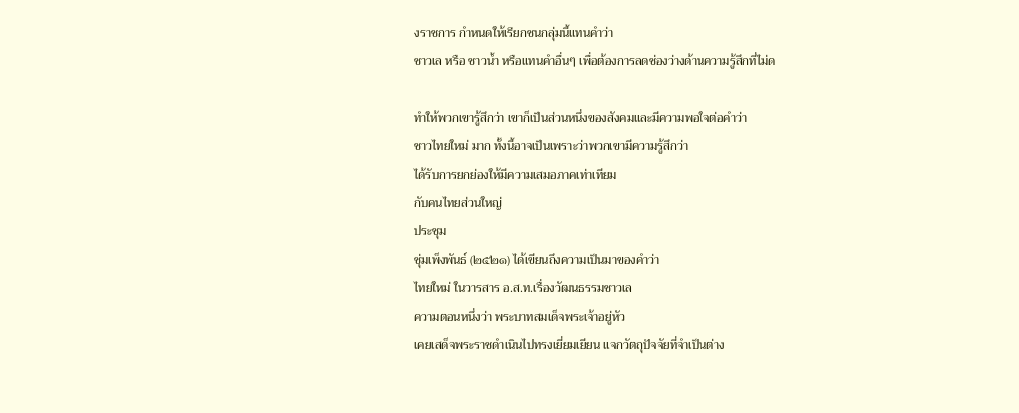งราชการ กำหนดให้เรียกชนกลุ่มนี้แทนคำว่า
ชาวเล หรือ ชาวน้ำ หรือแทนคำอื่นๆ เพื่อต้องการลดช่องว่างด้านความรู้สึกที่ไม่ด

ทำให้พวกเขารู้สึกว่า เขาก็เป็นส่วนหนึ่งของสังคมและมีความพอใจต่อคำว่า
ชาวไทยใหม่ มาก ทั้งนี้อาจเป็นเพราะว่าพวกเขามีความรู้สึกว่า
ได้รับการยกย่องให้มีความเสมอภาคเท่าเทียม
กับคนไทยส่วนใหญ่
ประชุม
ชุ่มเพ็งพันธ์ (๒๕๒๑) ได้เขียนถึงความเป็นมาของคำว่า
ไทยใหม่ ในวารสาร อ.ส.ท.เรื่องวัฒนธรรมชาวเล
ความตอนหนึ่งว่า พระบาทสมเด็จพระเจ้าอยู่หัว
เคยเสด็จพระราชดำเนินไปทรงเยี่ยมเยียน แจกวัตถุปัจจัยที่จำเป็นต่าง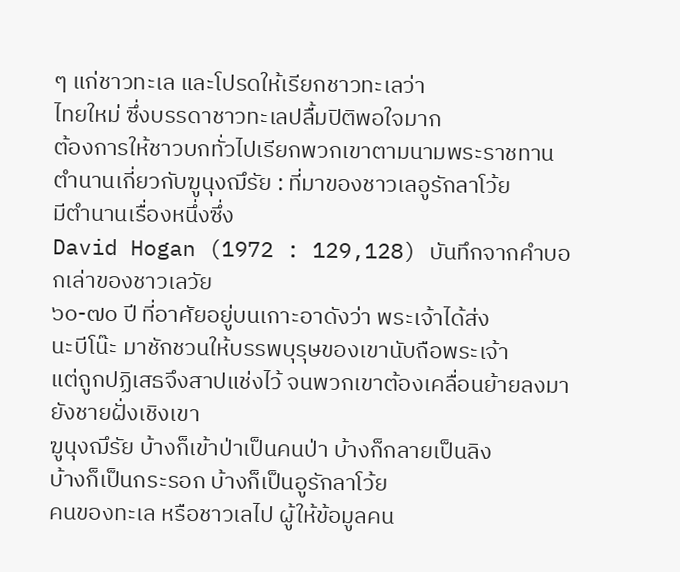ๆ แก่ชาวทะเล และโปรดให้เรียกชาวทะเลว่า
ไทยใหม่ ซึ่งบรรดาชาวทะเลปลื้มปิติพอใจมาก
ต้องการให้ชาวบกทั่วไปเรียกพวกเขาตามนามพระราชทาน
ตำนานเกี่ยวกับฆูนุงฌึรัย : ที่มาของชาวเลอูรักลาโว้ย
มีตำนานเรื่องหนึ่งซึ่ง
David Hogan (1972 : 129,128) บันทึกจากคำบอกเล่าของชาวเลวัย
๖๐-๗๐ ปี ที่อาศัยอยู่บนเกาะอาดังว่า พระเจ้าได้ส่ง
นะบีโน๊ะ มาชักชวนให้บรรพบุรุษของเขานับถือพระเจ้า
แต่ถูกปฏิเสธจึงสาปแช่งไว้ จนพวกเขาต้องเคลื่อนย้ายลงมายังชายฝั่งเชิงเขา
ฆูนุงฌึรัย บ้างก็เข้าป่าเป็นคนป่า บ้างก็กลายเป็นลิง
บ้างก็เป็นกระรอก บ้างก็เป็นอูรักลาโว้ย
คนของทะเล หรือชาวเลไป ผู้ให้ข้อมูลคน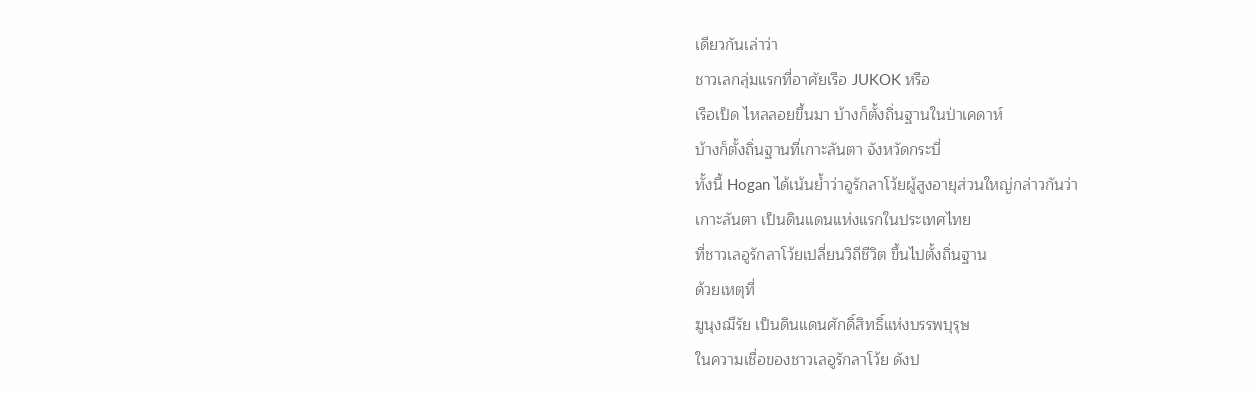เดียวกันเล่าว่า
ชาวเลกลุ่มแรกที่อาศัยเรือ JUKOK หรือ
เรือเป็ด ไหลลอยขึ้นมา บ้างก็ตั้งถิ่นฐานในป่าเคดาห์
บ้างก็ตั้งถิ่นฐานที่เกาะลันตา จังหวัดกระบี่
ทั้งนี้ Hogan ได้เน้นย้ำว่าอูรักลาโว้ยผู้สูงอายุส่วนใหญ่กล่าวกันว่า
เกาะลันตา เป็นดินแดนแห่งแรกในประเทศไทย
ที่ชาวเลอูรักลาโว้ยเปลี่ยนวิถีชีวิต ขึ้นไปตั้งถิ่นฐาน
ด้วยเหตุที่
ฆูนุงฌึรัย เป็นดินแดนศักดิ์สิทธิ์แห่งบรรพบุรุษ
ในความเชื่อของชาวเลอูรักลาโว้ย ดังป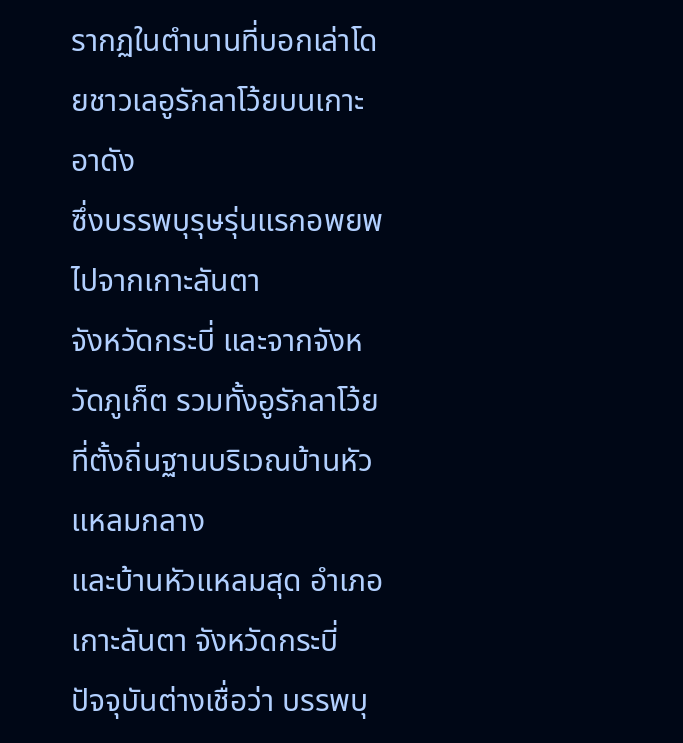รากฏในตำนานที่บอกเล่าโดยชาวเลอูรักลาโว้ยบนเกาะอาดัง
ซึ่งบรรพบุรุษรุ่นแรกอพยพไปจากเกาะลันตา
จังหวัดกระบี่ และจากจังหวัดภูเก็ต รวมทั้งอูรักลาโว้ยที่ตั้งถิ่นฐานบริเวณบ้านหัวแหลมกลาง
และบ้านหัวแหลมสุด อำเภอเกาะลันตา จังหวัดกระบี่
ปัจจุบันต่างเชื่อว่า บรรพบุ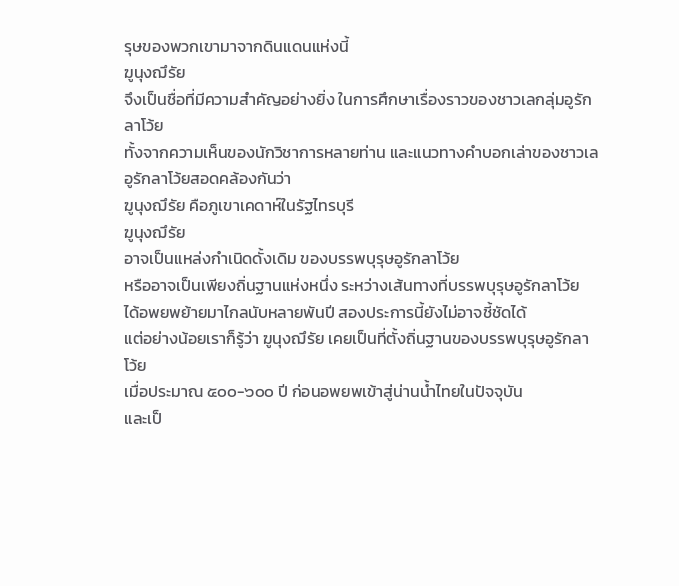รุษของพวกเขามาจากดินแดนแห่งนี้
ฆูนุงฌึรัย
จึงเป็นชื่อที่มีความสำคัญอย่างยิ่ง ในการศึกษาเรื่องราวของชาวเลกลุ่มอูรักลาโว้ย
ทั้งจากความเห็นของนักวิชาการหลายท่าน และแนวทางคำบอกเล่าของชาวเลอูรักลาโว้ยสอดคล้องกันว่า
ฆูนุงฌึรัย คือภูเขาเคดาห์ในรัฐไทรบุรี
ฆูนุงฌึรัย
อาจเป็นแหล่งกำเนิดดั้งเดิม ของบรรพบุรุษอูรักลาโว้ย
หรืออาจเป็นเพียงถิ่นฐานแห่งหนึ่ง ระหว่างเส้นทางที่บรรพบุรุษอูรักลาโว้ย
ได้อพยพย้ายมาไกลนับหลายพันปี สองประการนี้ยังไม่อาจชี้ชัดได้
แต่อย่างน้อยเราก็รู้ว่า ฆูนุงฌึรัย เคยเป็นที่ตั้งถิ่นฐานของบรรพบุรุษอูรักลาโว้ย
เมื่อประมาณ ๕๐๐-๖๐๐ ปี ก่อนอพยพเข้าสู่น่านน้ำไทยในปัจจุบัน
และเป็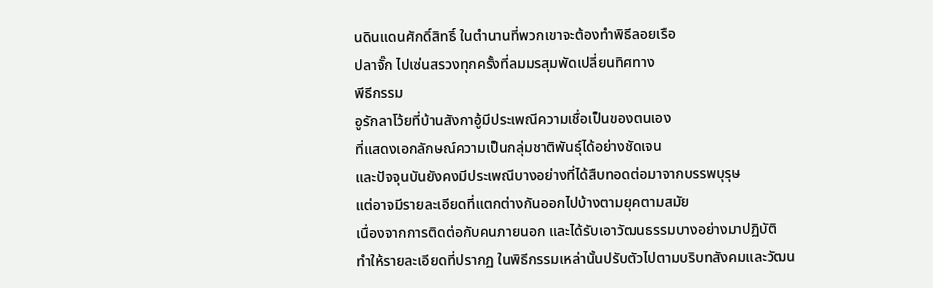นดินแดนศักดิ์สิทธิ์ ในตำนานที่พวกเขาจะต้องทำพิธีลอยเรือ
ปลาจั๊ก ไปเซ่นสรวงทุกครั้งที่ลมมรสุมพัดเปลี่ยนทิศทาง
พีธีกรรม
อูรักลาโว้ยที่บ้านสังกาอู้มีประเพณีความเชื่อเป็นของตนเอง
ที่แสดงเอกลักษณ์ความเป็นกลุ่มชาติพันธุ์ได้อย่างชัดเจน
และปัจจุนบันยังคงมีประเพณีบางอย่างที่ได้สืบทอดต่อมาจากบรรพบุรุษ
แต่อาจมีรายละเอียดที่แตกต่างกันออกไปบ้างตามยุคตามสมัย
เนื่องจากการติดต่อกับคนภายนอก และได้รับเอาวัฒนธรรมบางอย่างมาปฏิบัติ
ทำให้รายละเอียดที่ปรากฏ ในพิธีกรรมเหล่านั้นปรับตัวไปตามบริบทสังคมและวัฒน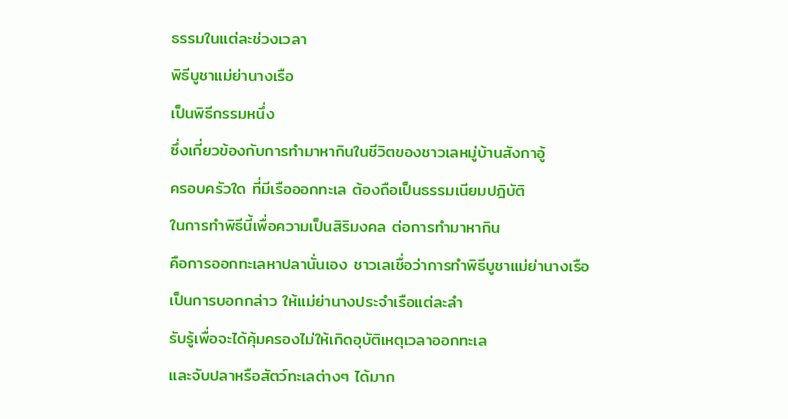ธรรมในแต่ละช่วงเวลา
พิธีบูชาแม่ย่านางเรือ
เป็นพิธีกรรมหนึ่ง
ซึ่งเกี่ยวข้องกับการทำมาหากินในชีวิตของชาวเลหมู่บ้านสังกาอู้
ครอบครัวใด ที่มีเรือออกทะเล ต้องถือเป็นธรรมเนียมปฎิบัติ
ในการทำพิธีนี้เพื่อความเป็นสิริมงคล ต่อการทำมาหากิน
คือการออกทะเลหาปลานั่นเอง ชาวเลเชื่อว่าการทำพิธีบูชาแม่ย่านางเรือ
เป็นการบอกกล่าว ให้แม่ย่านางประจำเรือแต่ละลำ
รับรู้เพื่อจะได้คุ้มครองไม่ให้เกิดอุบัติเหตุเวลาออกทะเล
และจับปลาหรือสัตว์ทะเลต่างๆ ได้มาก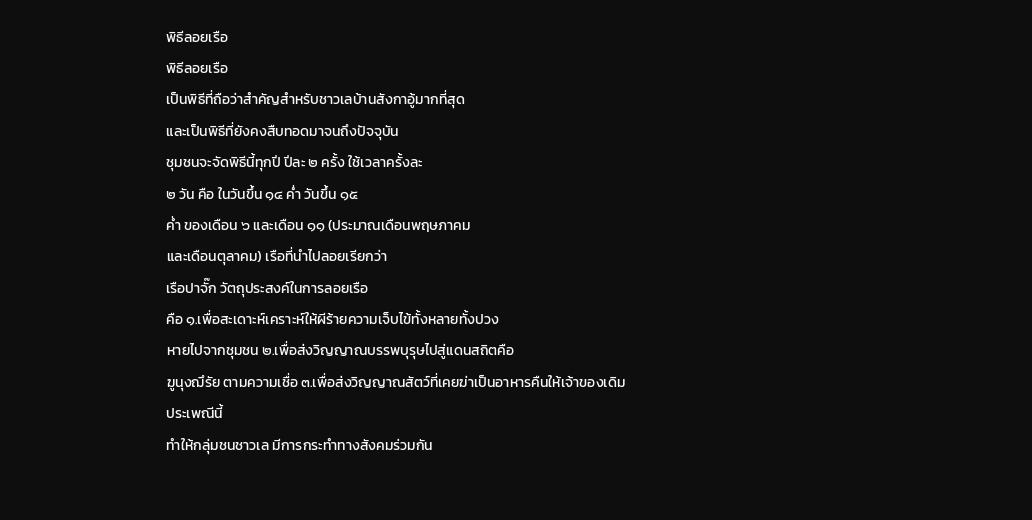พิธีลอยเรือ
พิธีลอยเรือ
เป็นพิธีที่ถือว่าสำคัญสำหรับชาวเลบ้านสังกาอู้มากที่สุด
และเป็นพิธีที่ยังคงสืบทอดมาจนถึงปัจจุบัน
ชุมชนจะจัดพิธีนี้ทุกปี ปีละ ๒ ครั้ง ใช้เวลาครั้งละ
๒ วัน คือ ในวันขึ้น ๑๔ ค่ำ วันขึ้น ๑๕
ค่ำ ของเดือน ๖ และเดือน ๑๑ (ประมาณเดือนพฤษภาคม
และเดือนตุลาคม) เรือที่นำไปลอยเรียกว่า
เรือปาจั๊ก วัตถุประสงค์ในการลอยเรือ
คือ ๑.เพื่อสะเดาะห์เคราะห์ให้ผีร้ายความเจ็บไข้ทั้งหลายทั้งปวง
หายไปจากชุมชน ๒.เพื่อส่งวิญญาณบรรพบุรุษไปสู่แดนสถิตคือ
ฆูนุงฌึรัย ตามความเชื่อ ๓.เพื่อส่งวิญญาณสัตว์ที่เคยฆ่าเป็นอาหารคืนให้เจ้าของเดิม
ประเพณีนี้
ทำให้กลุ่มชนชาวเล มีการกระทำทางสังคมร่วมกัน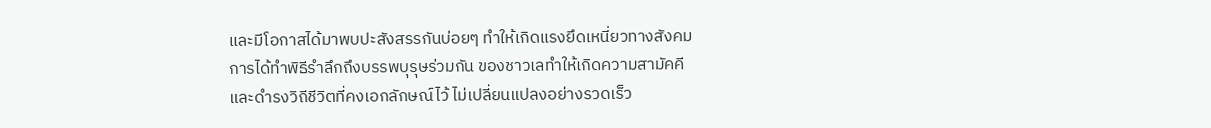และมีโอกาสได้มาพบปะสังสรรกันบ่อยๆ ทำให้เกิดแรงยึดเหนี่ยวทางสังคม
การได้ทำพิธีรำลึกถึงบรรพบุรุษร่วมกัน ของชาวเลทำให้เกิดความสามัคคี
และดำรงวิถีชีวิตที่คงเอกลักษณ์ไว้ ไม่เปลี่ยนแปลงอย่างรวดเร็ว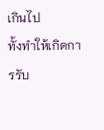เกินไป
ทั้งทำให้เกิดการรับ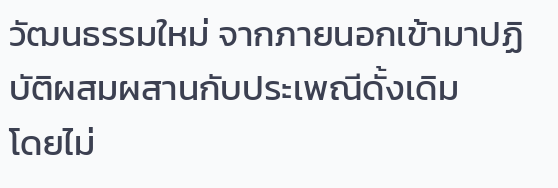วัฒนธรรมใหม่ จากภายนอกเข้ามาปฏิบัติผสมผสานกับประเพณีดั้งเดิม
โดยไม่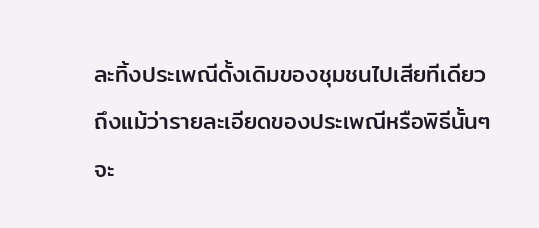ละทิ้งประเพณีดั้งเดิมของชุมชนไปเสียทีเดียว
ถึงแม้ว่ารายละเอียดของประเพณีหรือพิธีนั้นๆ
จะ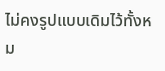ไม่คงรูปแบบเดิมไว้ทั้งหม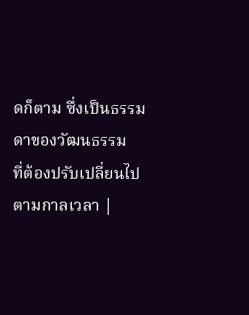ดก็ตาม ซึ่งเป็นธรรมดาของวัฒนธรรม
ที่ต้องปรับเปลี่ยนไปตามกาลเวลา |